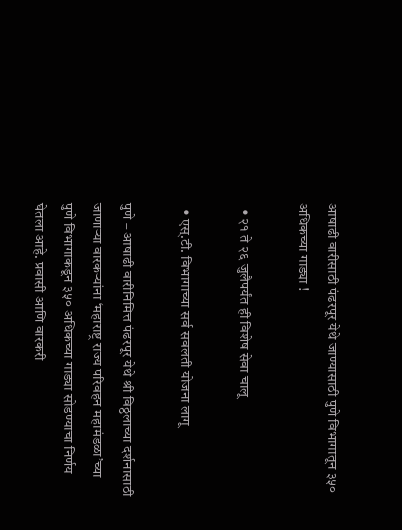आषाढी वारीसाठी पंढरपूर येथे जाण्यासाठी पुणे विभागातून ३५० अधिकच्या गाड्या !

  • २१ ते २६ जुलैपर्यंत ही विशेष सेवा चालू

  • एस्.टी. विभागाच्या सर्व सवलती योजना लागू

पुणे – आषाढी वारीनिमित्त पंढरपूर येथे श्री विठ्ठलाच्या दर्शनासाठी जाणार्‍या वारकर्‍यांना ‘महाराष्ट्र राज्य परिवहन महामंडळा’च्या पुणे विभागाकडून ३५० अधिकच्या गाड्या सोडण्याचा निर्णय घेतला आहे. प्रवासी आणि वारकरी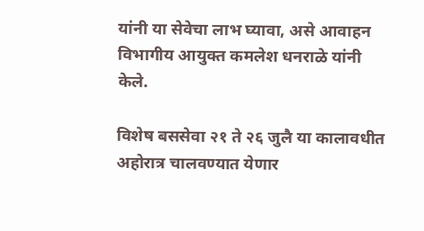यांनी या सेवेचा लाभ घ्यावा, असे आवाहन विभागीय आयुक्त कमलेश धनराळे यांनी केले.

विशेष बससेवा २१ ते २६ जुलै या कालावधीत अहोरात्र चालवण्यात येणार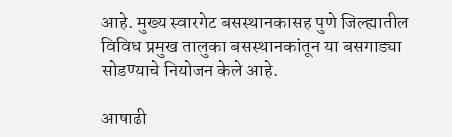आहे. मुख्य स्वारगेट बसस्थानकासह पुणे जिल्ह्यातील विविध प्रमुख तालुका बसस्थानकांतून या बसगाड्या सोडण्याचे नियोजन केले आहे.

आषाढी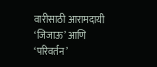वारीसाठी आरामदायी ‘जिजाऊ’ आणि ‘परिवर्तन’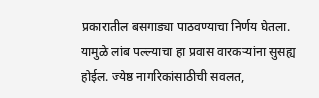प्रकारातील बसगाड्या पाठवण्याचा निर्णय घेतला. यामुळे लांब पल्ल्याचा हा प्रवास वारकर्‍यांना सुसह्य होईल. ज्येष्ठ नागरिकांसाठीची सवलत,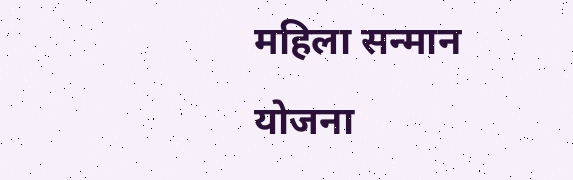महिला सन्मान योजना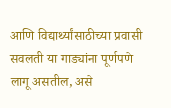आणि विद्यार्थ्यांसाठीच्या प्रवासी सवलती या गाड्यांना पूर्णपणे लागू असतील, असे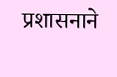प्रशासनाने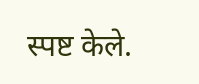स्पष्ट केले.